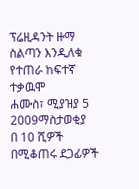ፕሬዚዳንት ዙማ ስልጣን እንዲለቁ የተጠራ ከፍተኛ ተቃዉሞ
ሐሙስ፣ ሚያዝያ 5 2009ማስታወቂያ
በ 10 ሺዎች በሚቆጠሩ ደጋፊዎች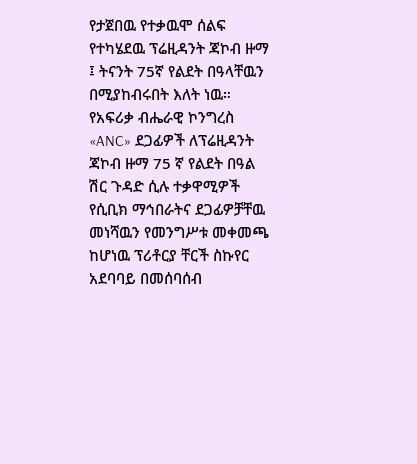የታጀበዉ የተቃዉሞ ሰልፍ የተካሄደዉ ፕሬዚዳንት ጃኮብ ዙማ ፤ ትናንት 75ኛ የልደት በዓላቸዉን በሚያከብሩበት እለት ነዉ። የአፍሪቃ ብሔራዊ ኮንግረስ «ANC» ደጋፊዎች ለፕሬዚዳንት ጃኮብ ዙማ 75 ኛ የልደት በዓል ሽር ጉዳድ ሲሉ ተቃዋሚዎች የሲቢክ ማኅበራትና ደጋፊዎቻቸዉ መነሻዉን የመንግሥቱ መቀመጫ ከሆነዉ ፕሪቶርያ ቸርች ስኩየር አደባባይ በመሰባሰብ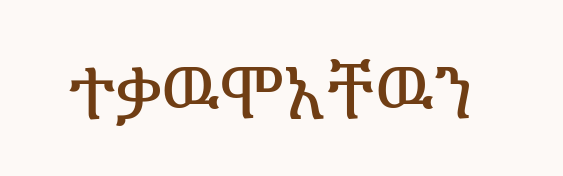ተቃዉሞአቸዉን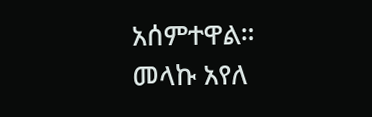አሰምተዋል።
መላኩ አየለ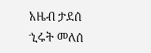አዜብ ታደሰ
ኂሩት መለሰ